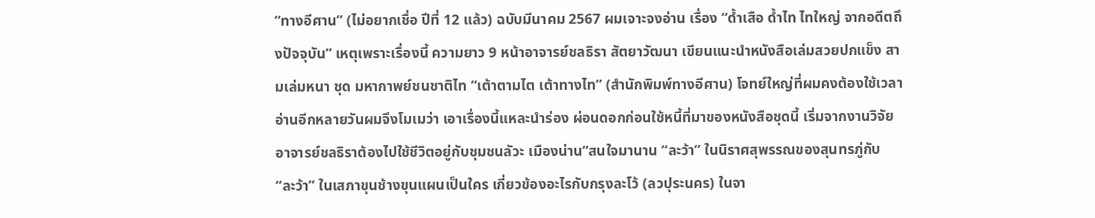“ทางอีศาน” (ไม่อยากเชื่อ ปีที่ 12 แล้ว) ฉบับมีนาคม 2567 ผมเจาะจงอ่าน เรื่อง “ด้ำเสือ ด้ำไท ไทใหญ่ จากอดีตถึงปัจจุบัน” เหตุเพราะเรื่องนี้ ความยาว 9 หน้าอาจารย์ชลธิรา สัตยาวัฒนา เขียนแนะนำหนังสือเล่มสวยปกแข็ง สามเล่มหนา ชุด มหากาพย์ชนชาติไท “เต้าตามไต เต้าทางไท” (สำนักพิมพ์ทางอีศาน) โจทย์ใหญ่ที่ผมคงต้องใช้เวลาอ่านอีกหลายวันผมจึงโมเมว่า เอาเรื่องนี้แหละนำร่อง ผ่อนดอกก่อนใช้หนี้ที่มาของหนังสือชุดนี้ เริ่มจากงานวิจัย อาจารย์ชลธิราต้องไปใช้ชีวิตอยู่กับชุมชนลัวะ เมืองน่าน“สนใจมานาน “ละว้า” ในนิราศสุพรรณของสุนทรภู่กับ “ละว้า” ในเสภาขุนช้างขุนแผนเป็นใคร เกี่ยวข้องอะไรกับกรุงละโว้ (ลวปุระนคร) ในจา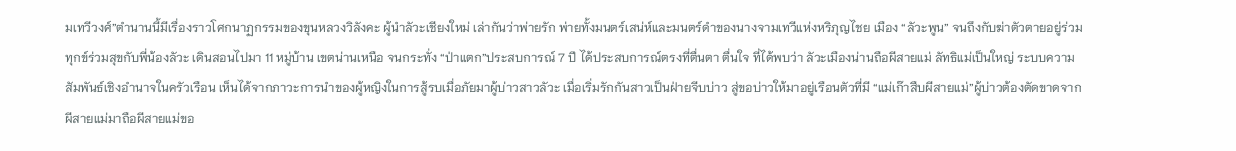มเทวีวงศ์”ตำนานนี้มีเรื่องราวโศกนาฏกรรมของขุนหลวงวิลังคะ ผู้นำลัวะเชียงใหม่ เล่ากันว่าพ่ายรัก พ่ายทั้งมนตร์เสน่ห์และมนตร์ดำของนางจามเทวีแห่งหริภุญไชย เมือง “ลัวะพูน” จนถึงกับฆ่าตัวตายอยู่ร่วมทุกข์ร่วมสุขกับพี่น้องลัวะ เดินสอนไปมา 11 หมู่บ้าน เขตน่านเหนือ จนกระทั่ง “ป่าแตก”ประสบการณ์ 7 ปี ได้ประสบการณ์ตรงที่ตื่นตา ตื่นใจ ที่ได้พบว่า ลัวะเมืองน่านถือผีสายแม่ ลัทธิแม่เป็นใหญ่ ระบบความสัมพันธ์เชิงอำนาจในครัวเรือน เห็นได้จากภาวะการนำของผู้หญิงในการสู้รบเมื่อภัยมาผู้บ่าวสาวลัวะ เมื่อเริ่มรักกันสาวเป็นฝ่ายจีบบ่าว สู่ขอบ่าวให้มาอยู่เรือนตัวที่มี “แม่เก๊าสืบผีสายแม่”ผู้บ่าวต้องตัดขาดจากผีสายแม่มาถือผีสายแม่ขอ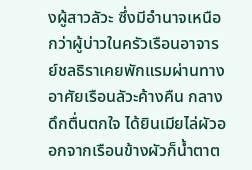งผู้สาวลัวะ ซึ่งมีอำนาจเหนือกว่าผู้บ่าวในครัวเรือนอาจารย์ชลธิราเคยพักแรมผ่านทาง อาศัยเรือนลัวะค้างคืน กลางดึกตื่นตกใจ ได้ยินเมียไล่ผัวออกจากเรือนข้างผัวก็น้ำตาต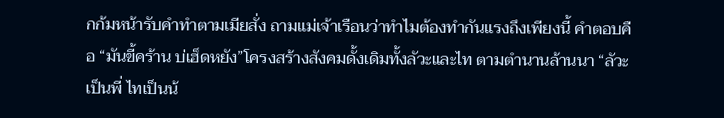กก้มหน้ารับคำทำตามเมียสั่ง ถามแม่เจ้าเรือนว่าทำไมต้องทำกันแรงถึงเพียงนี้ คำตอบคือ “มันขี้คร้าน บ่เฮ็ดหยัง”โครงสร้างสังคมดั้งเดิมทั้งลัวะและไท ตามตำนานล้านนา “ลัวะเป็นพี่ ไทเป็นน้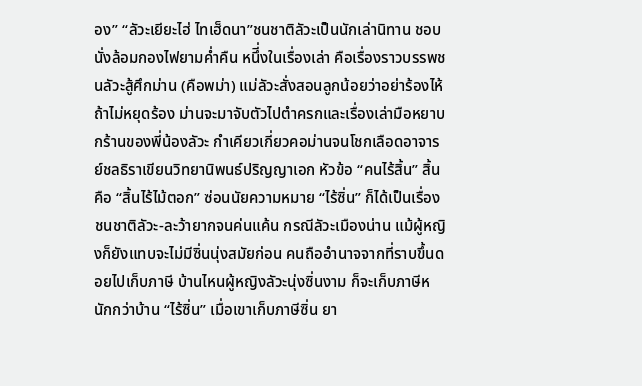อง” “ลัวะเยียะไฮ่ ไทเฮ็ดนา”ชนชาติลัวะเป็นนักเล่านิทาน ชอบนั่งล้อมกองไฟยามค่ำคืน หนึี่งในเรื่องเล่า คือเรื่องราวบรรพชนลัวะสู้ศึกม่าน (คือพม่า) แม่ลัวะสั่งสอนลูกน้อยว่าอย่าร้องไห้ ถ้าไม่หยุดร้อง ม่านจะมาจับตัวไปตำครกและเรื่องเล่ามือหยาบกร้านของพี่น้องลัวะ กำเคียวเกี่ยวคอม่านจนโชกเลือดอาจารย์ชลธิราเขียนวิทยานิพนธ์ปริญญาเอก หัวข้อ “คนไร้สิ้น” สิ้นคือ “สิ้นไร้ไม้ตอก” ซ่อนนัยความหมาย “ไร้ซิ่น” ก็ได้เป็นเรื่องชนชาติลัวะ-ละว้ายากจนค่นแค้น กรณีลัวะเมืองน่าน แม้ผู้หญิงก็ยังแทบจะไม่มีซิ่นนุ่งสมัยก่อน คนถืออำนาจจากที่ราบขึ้นดอยไปเก็บภาษี บ้านไหนผู้หญิงลัวะนุ่งซิ่นงาม ก็จะเก็บภาษีหนักกว่าบ้าน “ไร้ซิ่น” เมื่อเขาเก็บภาษีซิ่น ยา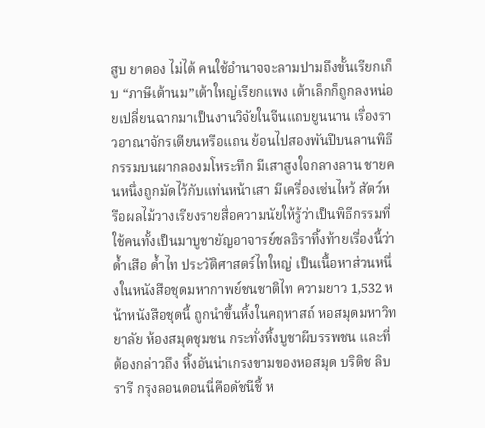สูบ ยาดอง ไม่ได้ คนใช้อำนาจจะลามปามถึงขั้นเรียกเก็บ “ภาษีเต้านม”เต้าใหญ่เรียกแพง เต้าเล็กก็ถูกลงหน่อยเปลี่ยนฉากมาเป็นงานวิจัยในจีนแถบยูนนาน เรื่องราวอาณาจักรเตียนหรือแถน ย้อนไปสองพันปีบนลานพิธีกรรมบนผากลองมโหระทึก มีเสาสูงใจกลางลาน ชายคนหนึ่งถูกมัดไว้กับแท่นหน้าเสา มีเครื่องเซ่นไหว้ สัตว์หรือผลไม้วางเรียงรายสื่อความนัยให้รู้ว่าเป็นพิธีกรรมที่ใช้คนทั้งเป็นมาบูชายัญอาจารย์ชลธิราทิ้งท้ายเรื่องนี้ว่าด้ำเสือ ด้ำไท ประวัติศาสตร์ไทใหญ่ เป็นเนื้อหาส่วนหนึ่งในหนังสือชุดมหากาพย์ชนชาติไท ความยาว 1,532 หน้าหนังสือชุดนี้ ถูกนำขึ้นหิ้งในคฤหาสถ์ หอสมุดมหาวิทยาลัย ห้องสมุดชุมชน กระทั่งหิ้งบูชาผีบรรพชน และที่ต้องกล่าวถึง หิ้งอันน่าเกรงขามของหอสมุด บริติช ลิบรารี กรุงลอนดอนนี่คือดัชนีชี้ ห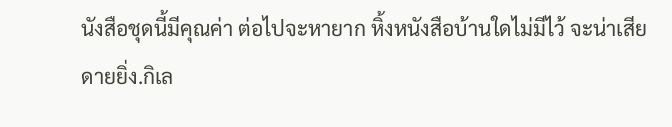นังสือชุดนี้มีคุณค่า ต่อไปจะหายาก หิ้งหนังสือบ้านใดไม่มีไว้ จะน่าเสียดายยิ่ง.กิเล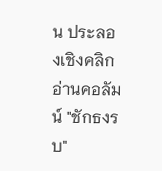น ประลองเชิงคลิกอ่านคอลัมน์ "ชักธงรบ"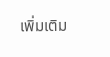เพิ่มเติม